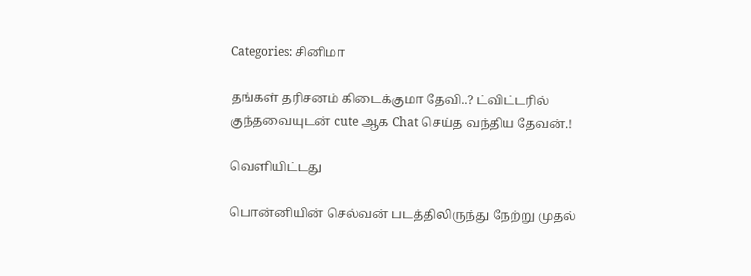Categories: சினிமா

தங்கள் தரிசனம் கிடைக்குமா தேவி..? ட்விட்டரில் குந்தவையுடன் cute ஆக Chat செய்த வந்திய தேவன்.!

வெளியிட்டது

பொன்னியின் செல்வன் படத்திலிருந்து நேற்று முதல்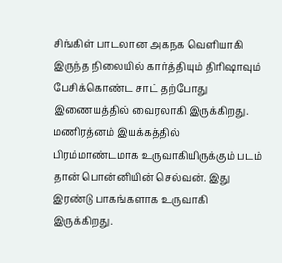சிங்கிள் பாடலான அகநக வெளியாகி இருந்த நிலையில் கார்த்தியும் திரிஷாவும் பேசிக்கொண்ட சாட் தற்போது இணையத்தில் வைரலாகி இருக்கிறது. மணிரத்னம் இயக்கத்தில் பிரம்மாண்டமாக உருவாகியிருக்கும் படம் தான் பொன்னியின் செல்வன். இது இரண்டு பாகங்களாக உருவாகி இருக்கிறது.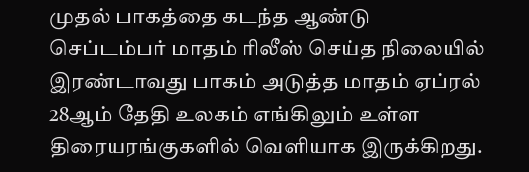முதல் பாகத்தை கடந்த ஆண்டு செப்டம்பர் மாதம் ரிலீஸ் செய்த நிலையில் இரண்டாவது பாகம் அடுத்த மாதம் ஏப்ரல் 28ஆம் தேதி உலகம் எங்கிலும் உள்ள திரையரங்குகளில் வெளியாக இருக்கிறது.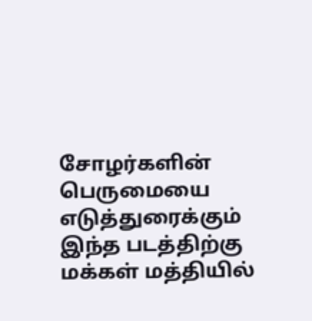சோழர்களின் பெருமையை எடுத்துரைக்கும் இந்த படத்திற்கு மக்கள் மத்தியில்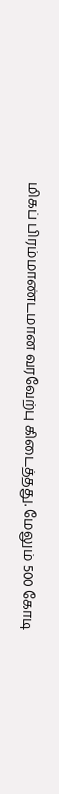மிகப் பிரம்மாண்டமான வரவேற்பு கிடைத்தது. மேலும் 500 கோடி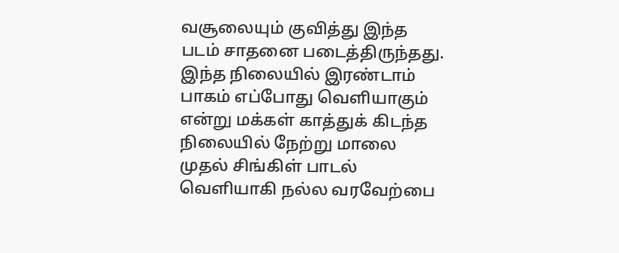வசூலையும் குவித்து இந்த படம் சாதனை படைத்திருந்தது. இந்த நிலையில் இரண்டாம் பாகம் எப்போது வெளியாகும் என்று மக்கள் காத்துக் கிடந்த நிலையில் நேற்று மாலை முதல் சிங்கிள் பாடல் வெளியாகி நல்ல வரவேற்பை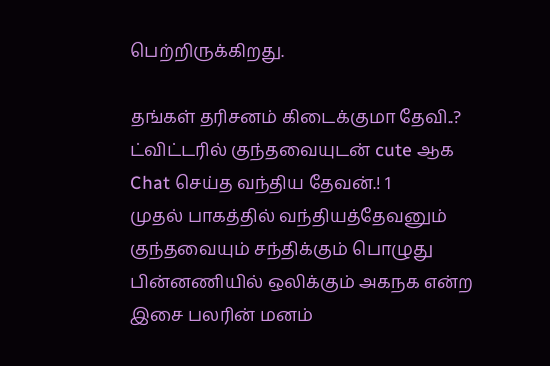பெற்றிருக்கிறது.

தங்கள் தரிசனம் கிடைக்குமா தேவி..? ட்விட்டரில் குந்தவையுடன் cute ஆக Chat செய்த வந்திய தேவன்.! 1
முதல் பாகத்தில் வந்தியத்தேவனும் குந்தவையும் சந்திக்கும் பொழுது பின்னணியில் ஒலிக்கும் அகநக என்ற இசை பலரின் மனம்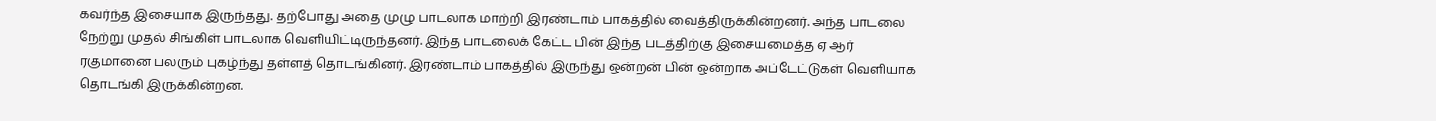கவர்ந்த இசையாக இருந்தது. தற்போது அதை முழு பாடலாக மாற்றி இரண்டாம் பாகத்தில் வைத்திருக்கின்றனர். அந்த பாடலை நேற்று முதல் சிங்கிள் பாடலாக வெளியிட்டிருந்தனர். இந்த பாடலைக் கேட்ட பின் இந்த படத்திற்கு இசையமைத்த ஏ ஆர் ரகுமானை பலரும் புகழ்ந்து தள்ளத் தொடங்கினர். இரண்டாம் பாகத்தில் இருந்து ஒன்றன் பின் ஒன்றாக அப்டேட்டுகள் வெளியாக தொடங்கி இருக்கின்றன.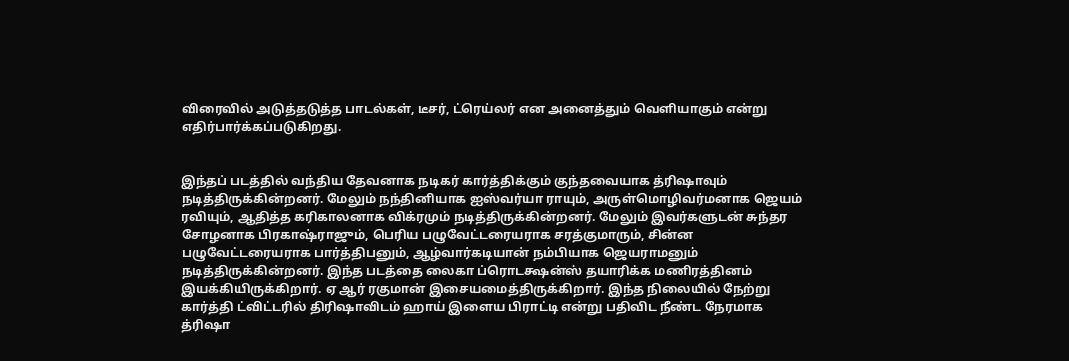விரைவில் அடுத்தடுத்த பாடல்கள், டீசர், ட்ரெய்லர் என அனைத்தும் வெளியாகும் என்று எதிர்பார்க்கப்படுகிறது.


இந்தப் படத்தில் வந்திய தேவனாக நடிகர் கார்த்திக்கும் குந்தவையாக த்ரிஷாவும் நடித்திருக்கின்றனர். மேலும் நந்தினியாக ஐஸ்வர்யா ராயும், அருள்மொழிவர்மனாக ஜெயம் ரவியும், ஆதித்த கரிகாலனாக விக்ரமும் நடித்திருக்கின்றனர். மேலும் இவர்களுடன் சுந்தர சோழனாக பிரகாஷ்ராஜும், பெரிய பழுவேட்டரையராக சரத்குமாரும், சின்ன பழுவேட்டரையராக பார்த்திபனும், ஆழ்வார்கடியான் நம்பியாக ஜெயராமனும் நடித்திருக்கின்றனர். இந்த படத்தை லைகா ப்ரொடக்ஷன்ஸ் தயாரிக்க மணிரத்தினம் இயக்கியிருக்கிறார். ஏ ஆர் ரகுமான் இசையமைத்திருக்கிறார். இந்த நிலையில் நேற்று கார்த்தி ட்விட்டரில் திரிஷாவிடம் ஹாய் இளைய பிராட்டி என்று பதிவிட நீண்ட நேரமாக த்ரிஷா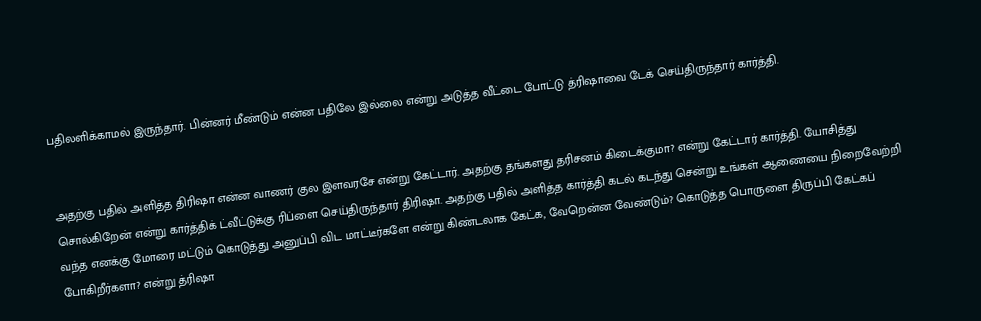பதிலளிக்காமல் இருந்தார். பின்னர் மீண்டும் என்ன பதிலே இல்லை என்று அடுத்த வீட்டை போட்டு த்ரிஷாவை டேக் செய்திருந்தார் கார்த்தி.


அதற்கு பதில் அளித்த திரிஷா என்ன வாணர் குல இளவரசே என்று கேட்டார். அதற்கு தங்களது தரிசனம் கிடைக்குமா? என்று கேட்டார் கார்த்தி. யோசித்து சொல்கிறேன் என்று கார்த்திக் ட்வீட்டுக்கு ரிப்ளை செய்திருந்தார் திரிஷா. அதற்கு பதில் அளித்த கார்த்தி கடல் கடந்து சென்று உங்கள் ஆணையை நிறைவேற்றி வந்த எனக்கு மோரை மட்டும் கொடுத்து அனுப்பி விட மாட்டீர்களே என்று கிண்டலாக கேட்க, வேறென்ன வேண்டும்? கொடுத்த பொருளை திருப்பி கேட்கப் போகிறீர்களா? என்று த்ரிஷா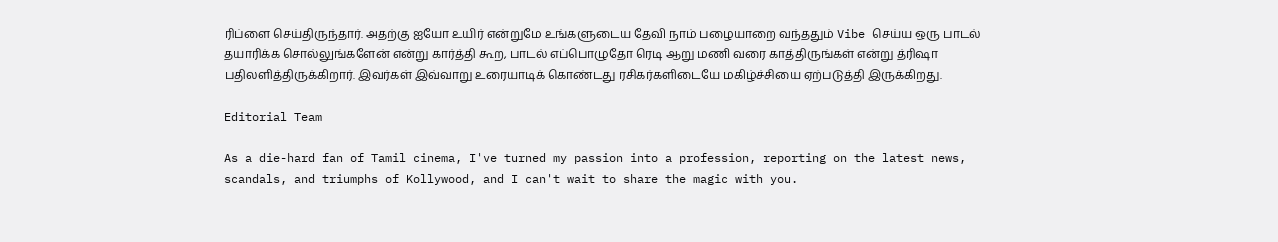ரிப்ளை செய்திருந்தார். அதற்கு ஐயோ உயிர் என்றுமே உங்களுடைய தேவி நாம் பழையாறை வந்ததும் Vibe செய்ய ஒரு பாடல் தயாரிக்க சொல்லுங்களேன் என்று கார்த்தி கூற, பாடல் எப்பொழுதோ ரெடி ஆறு மணி வரை காத்திருங்கள் என்று த்ரிஷா பதிலளித்திருக்கிறார். இவர்கள் இவ்வாறு உரையாடிக் கொண்டது ரசிகர்களிடையே மகிழ்ச்சியை ஏற்படுத்தி இருக்கிறது.

Editorial Team

As a die-hard fan of Tamil cinema, I've turned my passion into a profession, reporting on the latest news, scandals, and triumphs of Kollywood, and I can't wait to share the magic with you.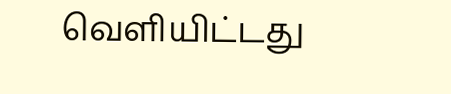வெளியிட்டது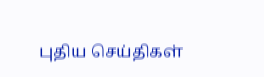புதிய செய்திகள்